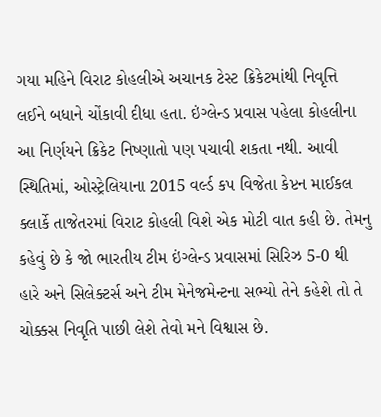ગયા મહિને વિરાટ કોહલીએ અચાનક ટેસ્ટ ક્રિકેટમાંથી નિવૃત્તિ લઈને બધાને ચોંકાવી દીધા હતા. ઇંગ્લેન્ડ પ્રવાસ પહેલા કોહલીના આ નિર્ણયને ક્રિકેટ નિષ્ણાતો પણ પચાવી શકતા નથી. આવી સ્થિતિમાં, ઓસ્ટ્રેલિયાના 2015 વર્લ્ડ કપ વિજેતા કેપ્ટન માઈકલ ક્લાર્કે તાજેતરમાં વિરાટ કોહલી વિશે એક મોટી વાત કહી છે. તેમનુ કહેવું છે કે જો ભારતીય ટીમ ઇંગ્લેન્ડ પ્રવાસમાં સિરિઝ 5-0 થી હારે અને સિલેક્ટર્સ અને ટીમ મેનેજમેન્ટના સભ્યો તેને કહેશે તો તે ચોક્કસ નિવૃતિ પાછી લેશે તેવો મને વિશ્વાસ છે.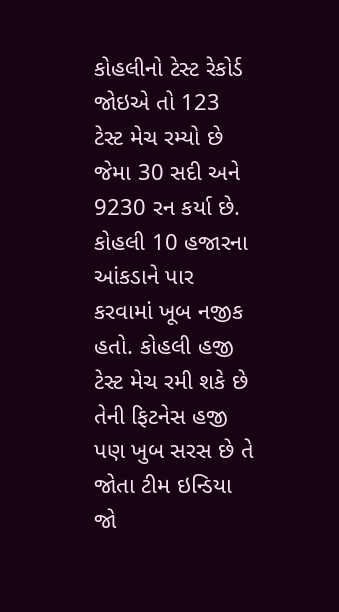કોહલીનો ટેસ્ટ રેકોર્ડ જોઇએ તો 123 ટેસ્ટ મેચ રમ્યો છે જેમા 30 સદી અને 9230 રન કર્યા છે. કોહલી 10 હજારના આંકડાને પાર કરવામાં ખૂબ નજીક હતો. કોહલી હજી ટેસ્ટ મેચ રમી શકે છે તેની ફિટનેસ હજી પણ ખુબ સરસ છે તે જોતા ટીમ ઇન્ડિયા જો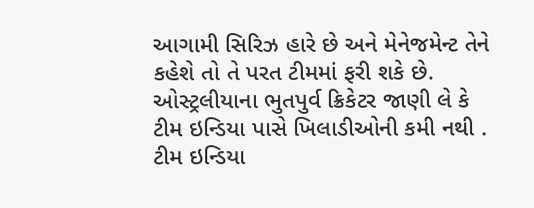આગામી સિરિઝ હારે છે અને મેનેજમેન્ટ તેને કહેશે તો તે પરત ટીમમાં ફરી શકે છે.
ઓસ્ટ્રલીયાના ભુતપુર્વ ક્રિકેટર જાણી લે કે ટીમ ઇન્ડિયા પાસે ખિલાડીઓની કમી નથી . ટીમ ઇન્ડિયા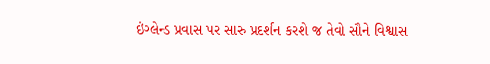ઇંગ્લેન્ડ પ્રવાસ પર સારુ પ્રદર્શન કરશે જ તેવો સૌને વિશ્વાસ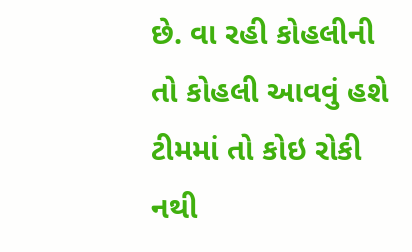છે. વા રહી કોહલીની તો કોહલી આવવું હશે ટીમમાં તો કોઇ રોકી નથી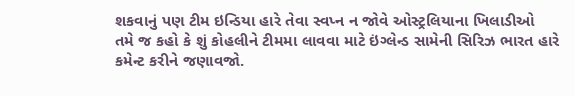શકવાનું પણ ટીમ ઇન્ડિયા હારે તેવા સ્વપ્ન ન જોવે ઓસ્ટ્રલિયાના ખિલાડીઓ
તમે જ કહો કે શું કોહલીને ટીમમા લાવવા માટે ઇંગ્લેન્ડ સામેની સિરિઝ ભારત હારે કમેન્ટ કરીને જણાવજો.